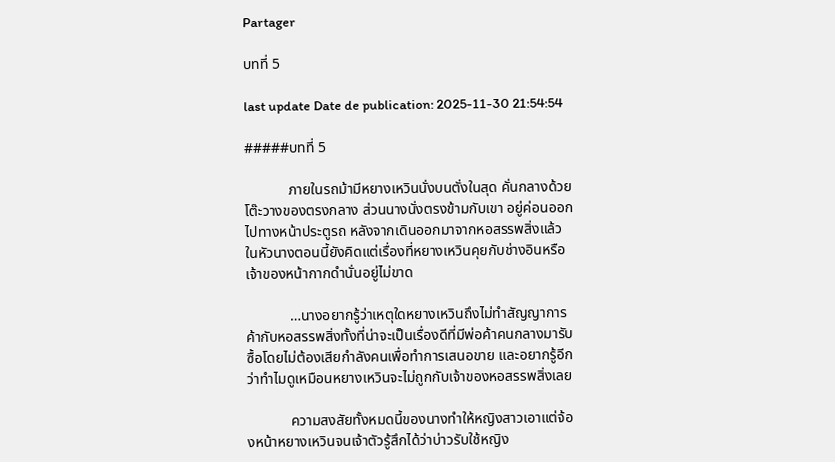Partager

บทที่ 5

last update Date de publication: 2025-11-30 21:54:54

#####บทที่ 5

            ภายในรถม้ามีหยางเหวินนั่งบนตั่งในสุด คั่นกลางด้วยโต๊ะวางของตรงกลาง ส่วนนางนั่งตรงข้ามกับเขา อยู่ค่อนออกไปทางหน้าประตูรถ หลังจากเดินออกมาจากหอสรรพสิ่งแล้ว ในหัวนางตอนนี้ยังคิดแต่เรื่องที่หยางเหวินคุยกับช่างอินหรือเจ้าของหน้ากากดำนั่นอยู่ไม่ขาด

            …นางอยากรู้ว่าเหตุใดหยางเหวินถึงไม่ทำสัญญาการค้ากับหอสรรพสิ่งทั้งที่น่าจะเป็นเรื่องดีที่มีพ่อค้าคนกลางมารับซื้อโดยไม่ต้องเสียกำลังคนเพื่อทำการเสนอขาย และอยากรู้อีกว่าทำไมดูเหมือนหยางเหวินจะไม่ถูกกับเจ้าของหอสรรพสิ่งเลย

            ความสงสัยทั้งหมดนี้ของนางทำให้หญิงสาวเอาแต่จ้องหน้าหยางเหวินจนเจ้าตัวรู้สึกได้ว่าบ่าวรับใช้หญิง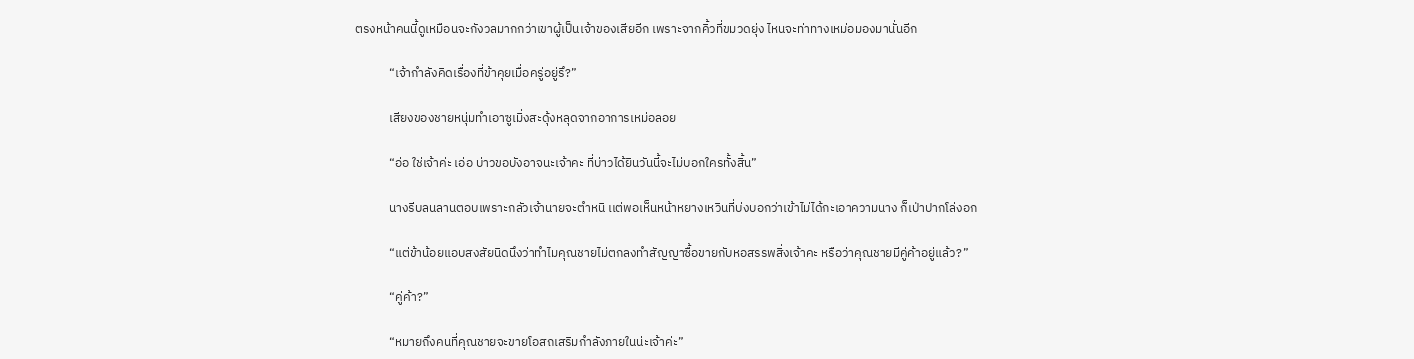ตรงหน้าคนนี้ดูเหมือนจะกังวลมากกว่าเขาผู้เป็นเจ้าของเสียอีก เพราะจากคิ้วที่ขมวดยุ่ง ไหนจะท่าทางเหม่อมองมานั่นอีก

            “เจ้ากำลังคิดเรื่องที่ข้าคุยเมื่อครู่อยู่รึ?”

            เสียงของชายหนุ่มทำเอาซูเมิ่งสะดุ้งหลุดจากอาการเหม่อลอย

            “อ่อ ใช่เจ้าค่ะ เอ่อ บ่าวขอบังอาจนะเจ้าคะ ที่บ่าวได้ยินวันนี้จะไม่บอกใครทั้งสิ้น”

            นางรีบลนลานตอบเพราะกลัวเจ้านายจะตำหนิ เเต่พอเห็นหน้าหยางเหวินที่บ่งบอกว่าเข้าไม่ได้กะเอาความนาง ก็เป่าปากโล่งอก

            “แต่ข้าน้อยแอบสงสัยนิดนึงว่าทำไมคุณชายไม่ตกลงทำสัญญาซื้อขายกับหอสรรพสิ่งเจ้าคะ หรือว่าคุณชายมีคู่ค้าอยู่แล้ว?”

            “คู่ค้า?”

            “หมายถึงคนที่คุณชายจะขายโอสถเสริมกำลังภายในน่ะเจ้าค่ะ”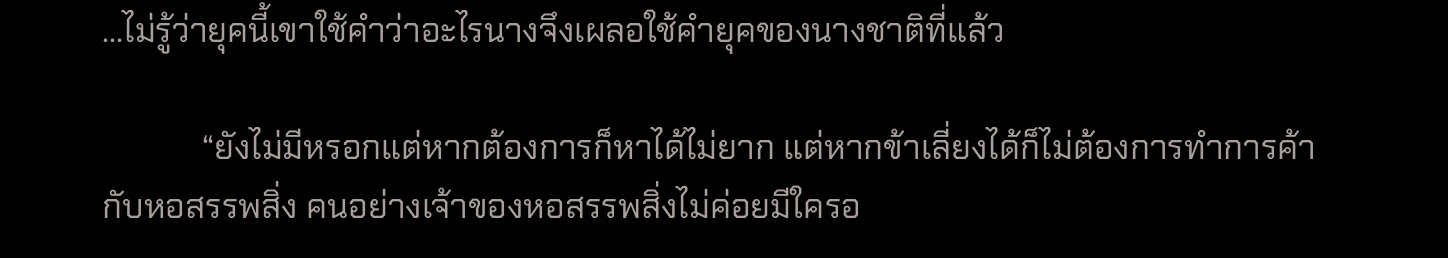…ไม่รู้ว่ายุคนี้เขาใช้คำว่าอะไรนางจึงเผลอใช้คำยุคของนางชาติที่แล้ว

            “ยังไม่มีหรอกแต่หากต้องการก็หาได้ไม่ยาก แต่หากข้าเลี่ยงได้ก็ไม่ต้องการทำการค้ากับหอสรรพสิ่ง คนอย่างเจ้าของหอสรรพสิ่งไม่ค่อยมีใครอ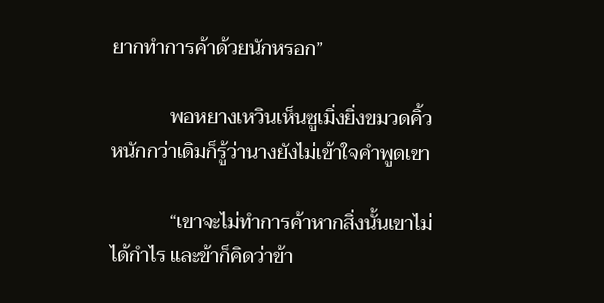ยากทำการค้าด้วยนักหรอก”

            พอหยางเหวินเห็นซูเมิ่งยิ่งขมวดคิ้วหนักกว่าเดิมก็รู้ว่านางยังไม่เข้าใจคำพูดเขา

            “เขาจะไม่ทำการค้าหากสิ่งนั้นเขาไม่ได้กำไร และข้าก็คิดว่าข้า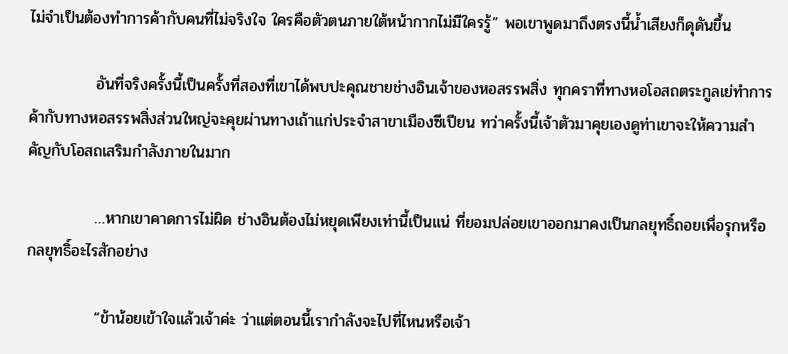ไม่จำเป็นต้องทำการค้ากับคนที่ไม่จริงใจ ใครคือตัวตนภายใต้หน้ากากไม่มีใครรู้” พอเขาพูดมาถึงตรงนี้น้ำเสียงก็ดุดันขึ้น

            อันที่จริงครั้งนี้เป็นครั้งที่สองที่เขาได้พบปะคุณชายช่างอินเจ้าของหอสรรพสิ่ง ทุกคราที่ทางหอโอสถตระกูลเย่ทำการค้ากับทางหอสรรพสิ่งส่วนใหญ่จะคุยผ่านทางเถ้าแก่ประจำสาขาเมืองซีเปียน ทว่าครั้งนี้เจ้าตัวมาคุยเองดูท่าเขาจะให้ความสำคัญกับโอสถเสริมกำลังภายในมาก

            …หากเขาคาดการไม่ผิด ช่างอินต้องไม่หยุดเพียงเท่านี้เป็นแน่ ที่ยอมปล่อยเขาออกมาคงเป็นกลยุทธิ์ถอยเพื่อรุกหรือกลยุทธิ์อะไรสักอย่าง

            “ข้าน้อยเข้าใจแล้วเจ้าค่ะ ว่าแต่ตอนนี้เรากำลังจะไปที่ไหนหรือเจ้า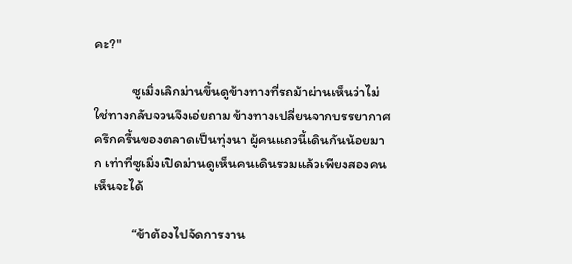คะ?"

            ซูเมิ่งเลิกม่านขึ้นดูข้างทางที่รถม้าผ่านเห็นว่าไม่ใช่ทางกลับจวนจึงเอ่ยถาม ข้างทางเปลี่ยนจากบรรยากาศครึกครื้นของตลาดเป็นทุ่งนา ผู้คนแถวนี้เดินกันน้อยมาก เท่าที่ซูเมิ่งเปิดม่านดูเห็นคนเดินรวมแล้วเพียงสองคนเห็นจะได้

            “ข้าต้องไปจัดการงาน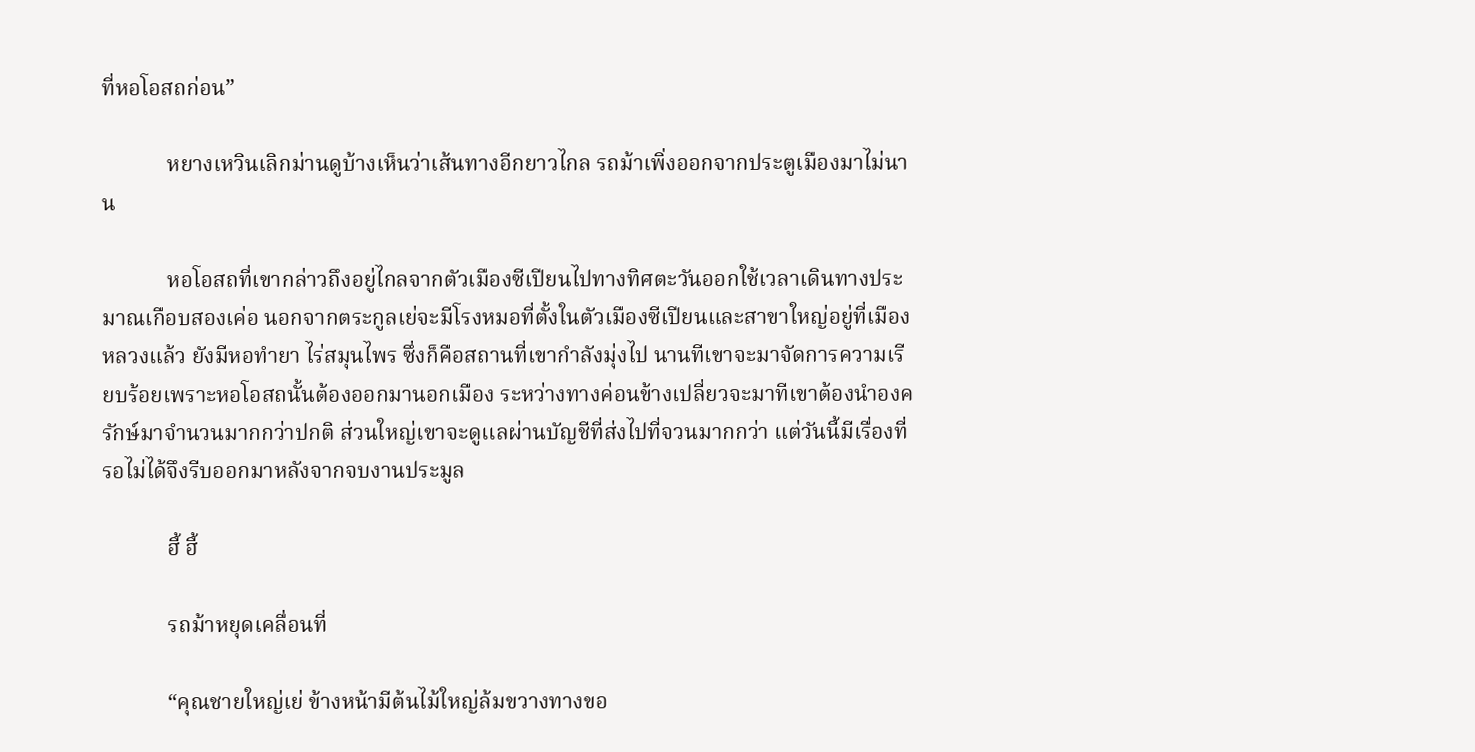ที่หอโอสถก่อน”

            หยางเหวินเลิกม่านดูบ้างเห็นว่าเส้นทางอีกยาวไกล รถม้าเพิ่งออกจากประตูเมืองมาไม่นาน

            หอโอสถที่เขากล่าวถึงอยู่ไกลจากตัวเมืองซีเปียนไปทางทิศตะวันออกใช้เวลาเดินทางประมาณเกือบสองเค่อ นอกจากตระกูลเย่จะมีโรงหมอที่ตั้งในตัวเมืองซีเปียนและสาขาใหญ่อยู่ที่เมืองหลวงแล้ว ยังมีหอทำยา ไร่สมุนไพร ซึ่งก็คือสถานที่เขากำลังมุ่งไป นานทีเขาจะมาจัดการความเรียบร้อยเพราะหอโอสถนั้นต้องออกมานอกเมือง ระหว่างทางค่อนข้างเปลี่ยวจะมาทีเขาต้องนำองครักษ์มาจำนวนมากกว่าปกติ ส่วนใหญ่เขาจะดูเเลผ่านบัญชีที่ส่งไปที่จวนมากกว่า แต่วันนี้มีเรื่องที่รอไม่ได้จึงรีบออกมาหลังจากจบงานประมูล

            ฮี้ ฮี้

            รถม้าหยุดเคลื่อนที่

            “คุณชายใหญ่เย่ ข้างหน้ามีต้นไม้ใหญ่ล้มขวางทางขอ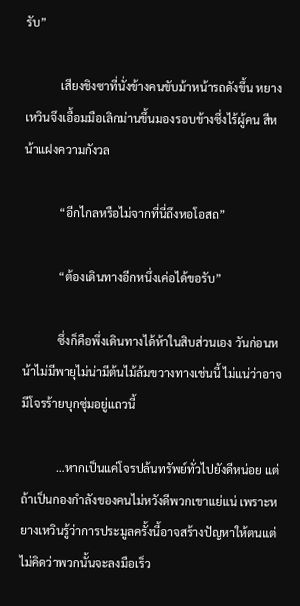รับ”

            เสียงชิงซาที่นั่งข้างคนขับม้าหน้ารถดังขึ้น หยางเหวินจึงเอื้อมมือเลิกม่านขึ้นมองรอบข้างซึ่งไร้ผู้คน สีหน้าแฝงความกังวล

            “อีกไกลหรือไม่จากที่นี่ถึงหอโอสถ”

            “ต้องเดินทางอีกหนึ่งเค่อได้ขอรับ”

            ซึ่งก็คือพึ่งเดินทางได้ห้าในสิบส่วนเอง วันก่อนหน้าไม่มีพายุไม่น่ามีต้นไม้ล้มขวางทางเช่นนี้ ไม่แน่ว่าอาจมีโจรร้ายบุกซุ่มอยู่แถวนี้

            …หากเป็นแค่โจรปล้นทรัพย์ทั่วไปยังดีหน่อย แต่ถ้าเป็นกองกำลังของคนไม่หวังดีพวกเขาแย่แน่ เพราะหยางเหวินรู้ว่าการประมูลครั้งนี้อาจสร้างปัญหาให้ตนแต่ไม่คิดว่าพวกนั้นจะลงมือเร็ว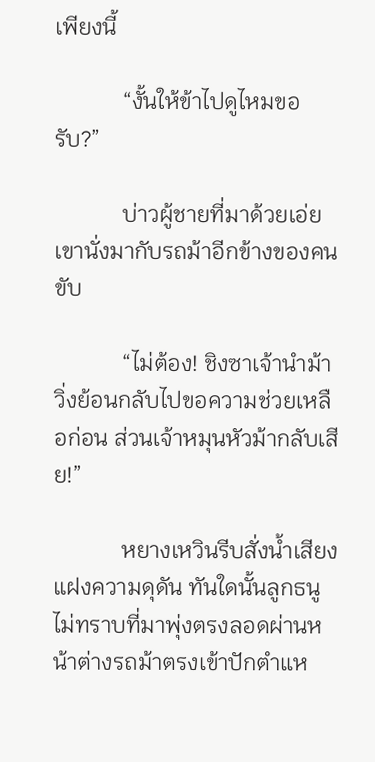เพียงนี้

            “งั้นให้ข้าไปดูไหมขอรับ?”

            บ่าวผู้ชายที่มาด้วยเอ่ย เขานั่งมากับรถม้าอีกข้างของคนขับ

            “ไม่ต้อง! ชิงซาเจ้านำม้าวิ่งย้อนกลับไปขอความช่วยเหลือก่อน ส่วนเจ้าหมุนหัวม้ากลับเสีย!”

            หยางเหวินรีบสั่งน้ำเสียงแฝงความดุดัน ทันใดนั้นลูกธนูไม่ทราบที่มาพุ่งตรงลอดผ่านหน้าต่างรถม้าตรงเข้าปักตำแห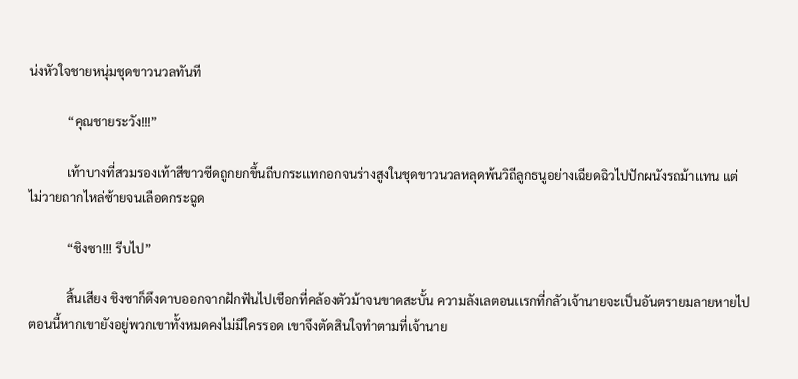น่งหัวใจชายหนุ่มชุดขาวนวลทันที

            “คุณชายระวัง!!!”

            เท้าบางที่สวมรองเท้าสีขาวซีดถูกยกขึ้นถีบกระเเทกอกจนร่างสูงในชุดขาวนวลหลุดพ้นวิถีลูกธนูอย่างเฉียดฉิวไปปักผนังรถม้าเเทน แต่ไม่วายถากไหล่ซ้ายจนเลือดกระฉูด

            “ชิงซา!!! รีบไป”

            สิ้นเสียง ชิงซาก็ดึงดาบออกจากฝักฟันไปเชือกที่คล้องตัวม้าจนขาดสะบั้น ความลังเลตอนเเรกที่กลัวเจ้านายจะเป็นอันตรายมลายหายไป ตอนนี้หากเขายังอยู่พวกเขาทั้งหมดคงไม่มีใครรอด เขาจึงตัดสินใจทำตามที่เจ้านาย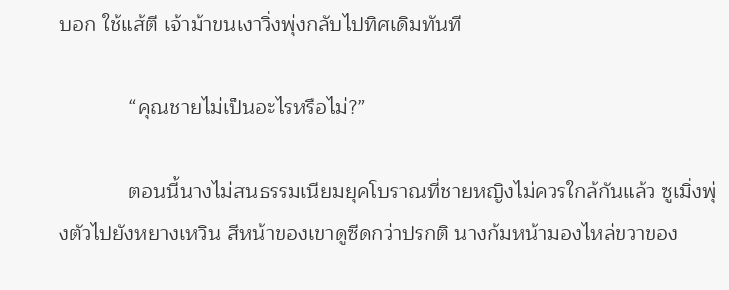บอก ใช้แส้ตี เจ้าม้าขนเงาวิ่งพุ่งกลับไปทิศเดิมทันที

            “คุณชายไม่เป็นอะไรหรือไม่?”

            ตอนนี้นางไม่สนธรรมเนียมยุคโบราณที่ชายหญิงไม่ควรใกล้กันแล้ว ซูเมิ่งพุ่งตัวไปยังหยางเหวิน สีหน้าของเขาดูซีดกว่าปรกติ นางก้มหน้ามองไหล่ขวาของ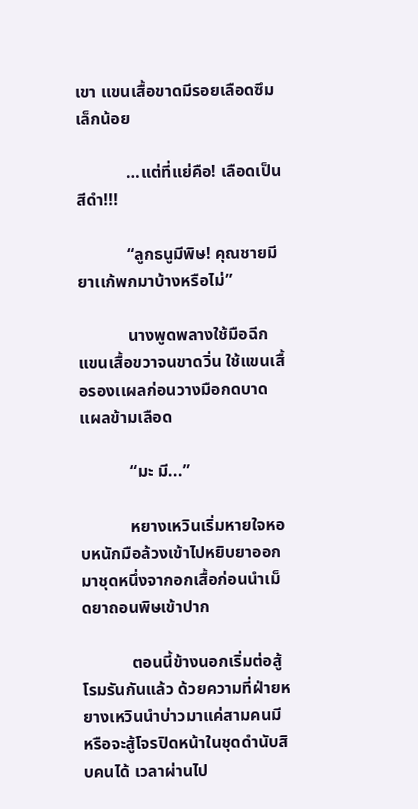เขา เเขนเสื้อขาดมีรอยเลือดซึมเล็กน้อย

            …แต่ที่แย่คือ! เลือดเป็นสีดำ!!!

            “ลูกธนูมีพิษ! คุณชายมียาเเก้พกมาบ้างหรือไม่”

            นางพูดพลางใช้มือฉีกแขนเสื้อขวาจนขาดวิ่น ใช้แขนเสื้อรองเเผลก่อนวางมือกดบาดเเผลข้ามเลือด

            “มะ มี...”

            หยางเหวินเริ่มหายใจหอบหนักมือล้วงเข้าไปหยิบยาออกมาชุดหนึ่งจากอกเสื้อก่อนนำเม็ดยาถอนพิษเข้าปาก

            ตอนนี้ข้างนอกเริ่มต่อสู้โรมรันกันแล้ว ด้วยความที่ฝ่ายหยางเหวินนำบ่าวมาแค่สามคนมีหรือจะสู้โจรปิดหน้าในชุดดำนับสิบคนได้ เวลาผ่านไป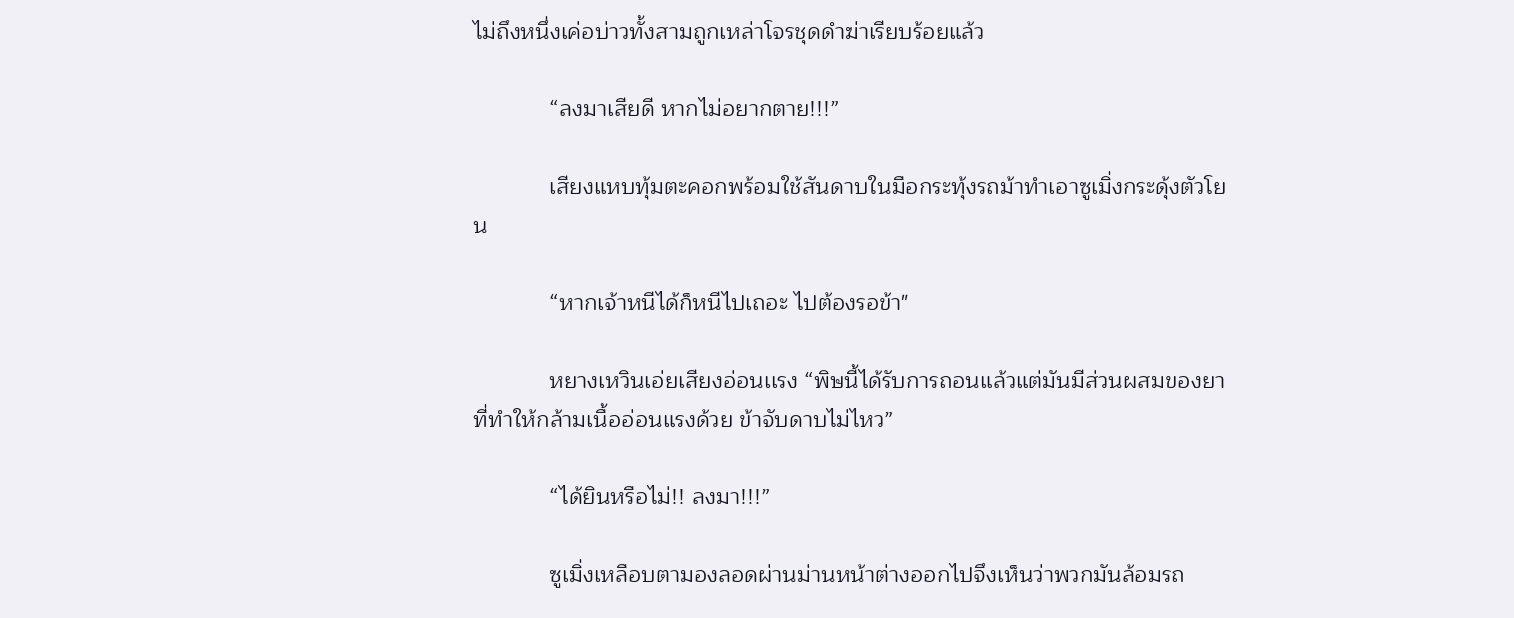ไม่ถึงหนึ่งเค่อบ่าวทั้งสามถูกเหล่าโจรชุดดำฆ่าเรียบร้อยแล้ว

            “ลงมาเสียดี หากไม่อยากตาย!!!”

            เสียงแหบทุ้มตะคอกพร้อมใช้สันดาบในมือกระทุ้งรถม้าทำเอาซูเมิ่งกระดุ้งตัวโยน

            “หากเจ้าหนีได้ก็หนีไปเถอะ ไปต้องรอข้า"

            หยางเหวินเอ่ยเสียงอ่อนเเรง “พิษนี้ได้รับการถอนแล้วแต่มันมีส่วนผสมของยาที่ทำให้กล้ามเนื้ออ่อนแรงด้วย ข้าจับดาบไม่ไหว”

            “ได้ยินหรือไม่!! ลงมา!!!”

            ซูเมิ่งเหลือบตามองลอดผ่านม่านหน้าต่างออกไปจึงเห็นว่าพวกมันล้อมรถ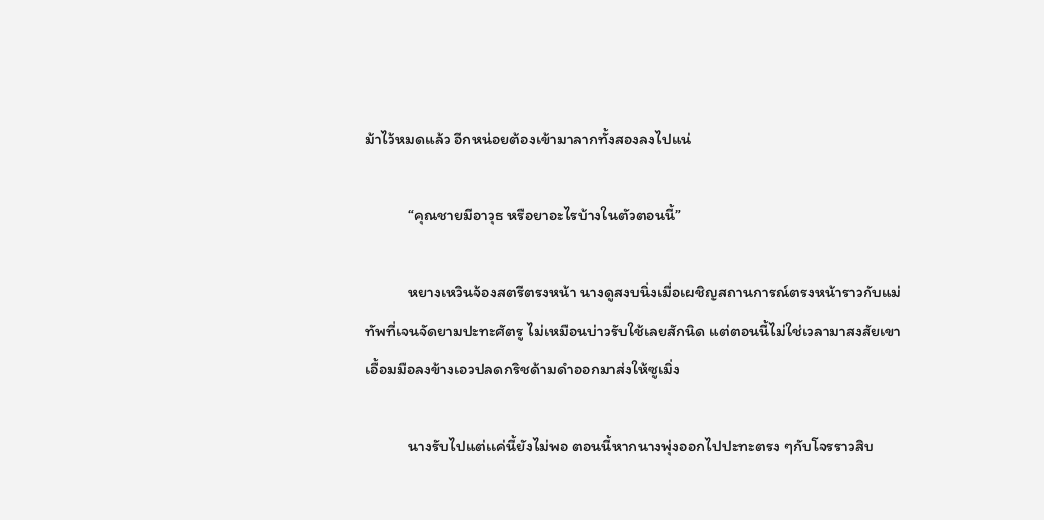ม้าไว้หมดแล้ว อีกหน่อยต้องเข้ามาลากทั้งสองลงไปแน่

            “คุณชายมีอาวุธ หรือยาอะไรบ้างในตัวตอนนี้”

            หยางเหวินจ้องสตรีตรงหน้า นางดูสงบนิ่งเมื่อเผชิญสถานการณ์ตรงหน้าราวกับแม่ทัพที่เจนจัดยามปะทะศัตรู ไม่เหมือนบ่าวรับใช้เลยสักนิด แต่ตอนนี้ไม่ใช่เวลามาสงสัยเขาเอื้อมมือลงข้างเอวปลดกริชด้ามดำออกมาส่งให้ซูเมิ่ง

            นางรับไปแต่เเค่นี้ยังไม่พอ ตอนนี้หากนางพุ่งออกไปปะทะตรง ๆกับโจรราวสิบ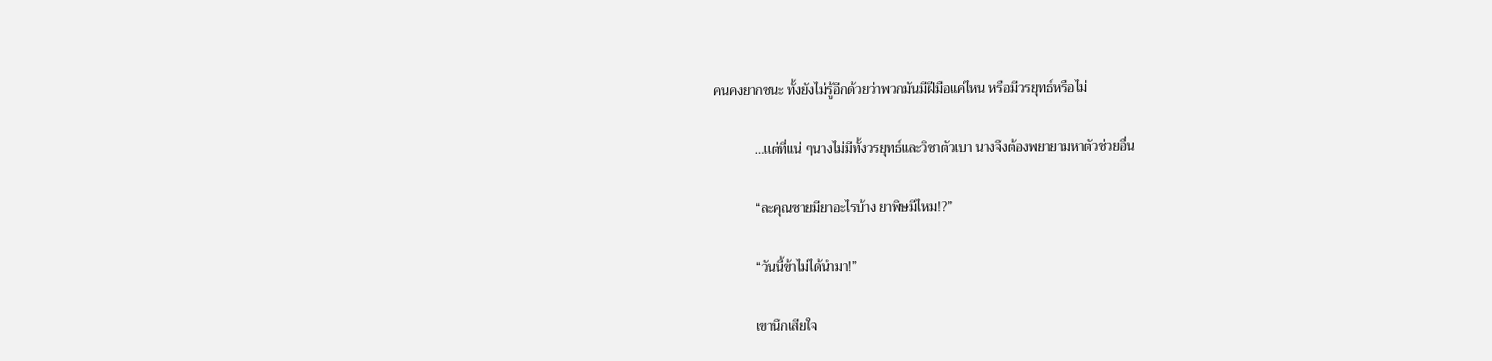คนคงยากชนะ ทั้งยังไม่รู้อีกด้วยว่าพวกมันมีฝีมือแค่ไหน หรือมีวรยุทธ์หรือไม่

            …เเต่ที่แน่ ๆนางไม่มีทั้งวรยุทธ์และวิชาตัวเบา นางจึงต้องพยายามหาตัวช่วยอื่น

            “ละคุณชายมียาอะไรบ้าง ยาพิษมีไหม!?”

            “วันนี้ข้าไม่ได้นำมา!”

            เขานึกเสียใจ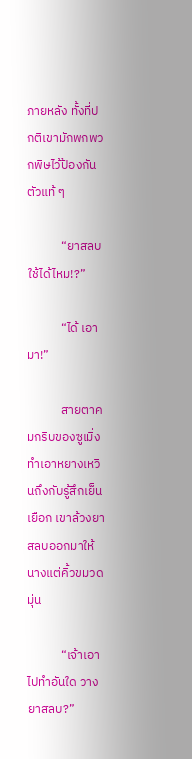ภายหลัง ทั้งที่ปกติเขามักพกพวกพิษไว้ป้องกันตัวแท้ ๆ

            “ยาสลบใช้ได้ไหม!?”

            “ได้ เอามา!”

            สายตาคมกริบของซูเมิ่งทำเอาหยางเหวินถึงกับรู้สึกเย็นเยือก เขาล้วงยาสลบออกมาให้นางแต่คิ้วขมวดมุ่น

            “เจ้าเอาไปทำอันใด วางยาสลบ?”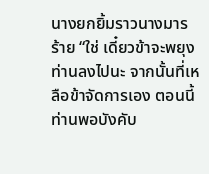นางยกยิ้มราวนางมารร้าย “ใช่ เดี๋ยวข้าจะพยุงท่านลงไปนะ จากนั้นที่เหลือข้าจัดการเอง ตอนนี้ท่านพอบังคับ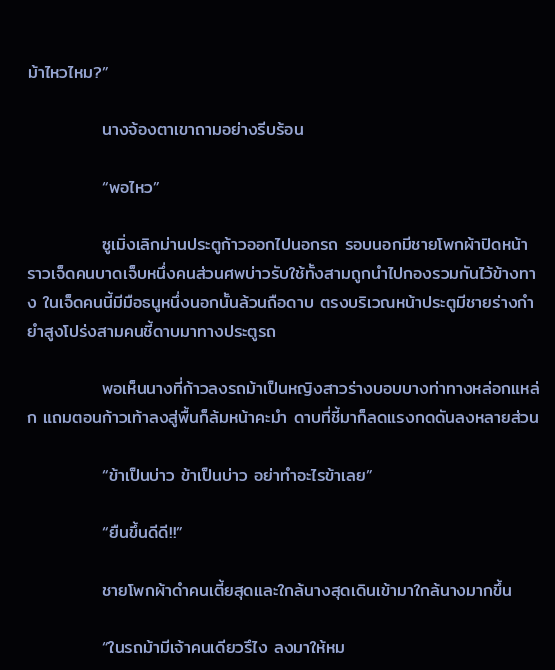ม้าไหวไหม?”

            นางจ้องตาเขาถามอย่างรีบร้อน

            “พอไหว”

            ซูเมิ่งเลิกม่านประตูก้าวออกไปนอกรถ รอบนอกมีชายโพกผ้าปิดหน้าราวเจ็ดคนบาดเจ็บหนึ่งคนส่วนศพบ่าวรับใช้ทั้งสามถูกนำไปกองรวมกันไว้ข้างทาง ในเจ็ดคนนี้มีมือธนูหนึ่งนอกนั้นล้วนถือดาบ ตรงบริเวณหน้าประตูมีชายร่างกำยำสูงโปร่งสามคนชี้ดาบมาทางประตูรถ

            พอเห็นนางที่ก้าวลงรถม้าเป็นหญิงสาวร่างบอบบางท่าทางหล่อกแหล่ก แถมตอนก้าวเท้าลงสู่พื้นก็ล้มหน้าคะมำ ดาบที่ชี้มาก็ลดแรงกดดันลงหลายส่วน

            “ข้าเป็นบ่าว ข้าเป็นบ่าว อย่าทำอะไรข้าเลย”

            “ยืนขึ้นดีดี!!”

            ชายโพกผ้าดำคนเตี้ยสุดและใกล้นางสุดเดินเข้ามาใกล้นางมากขึ้น

            “ในรถม้ามีเจ้าคนเดียวรึไง ลงมาให้หม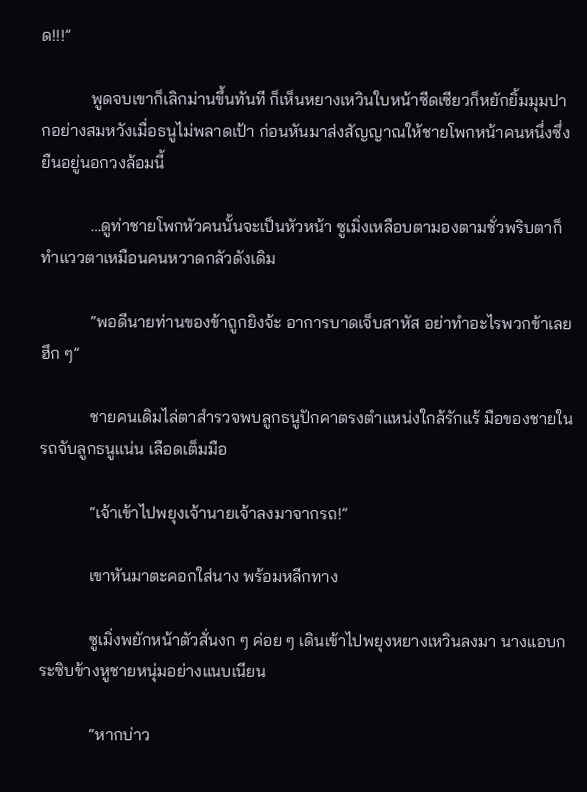ด!!!”

            พูดจบเขาก็เลิกม่านขึ้นทันที ก็เห็นหยางเหวินใบหน้าซีดเซียวก็หยักยิ้มมุมปากอย่างสมหวังเมื่อธนูไม่พลาดเป้า ก่อนหันมาส่งสัญญาณให้ชายโพกหน้าคนหนึ่งซึ่งยืนอยู่นอกวงล้อมนี้

            …ดูท่าชายโพกหัวคนนั้นจะเป็นหัวหน้า ซูเมิ่งเหลือบตามองตามชั่วพริบตาก็ทำแววตาเหมือนคนหวาดกลัวดังเดิม

            “พอดีนายท่านของข้าถูกยิงจ้ะ อาการบาดเจ็บสาหัส อย่าทำอะไรพวกข้าเลย ฮึก ๆ”

            ชายคนเดิมไล่ตาสำรวจพบลูกธนูปักคาตรงตำแหน่งใกล้รักแร้ มือของชายในรถจับลูกธนูแน่น เลือดเต็มมือ

            “เจ้าเข้าไปพยุงเจ้านายเจ้าลงมาจากรถ!”

            เขาหันมาตะคอกใส่นาง พร้อมหลีกทาง

            ซูเมิ่งพยักหน้าตัวสั่นงก ๆ ค่อย ๆ เดินเข้าไปพยุงหยางเหวินลงมา นางแอบกระซิบข้างหูชายหนุ่มอย่างแนบเนียน

            “หากบ่าว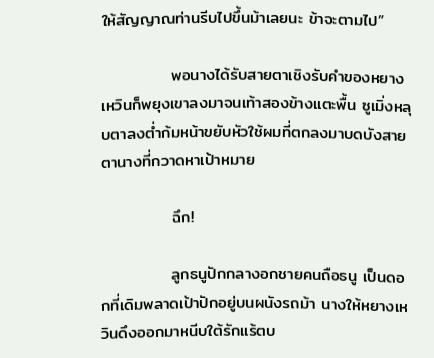ให้สัญญาณท่านรีบไปขึ้นม้าเลยนะ ข้าจะตามไป”

            พอนางได้รับสายตาเชิงรับคำของหยางเหวินก็พยุงเขาลงมาจนเท้าสองข้างแตะพื้น ซูเมิ่งหลุบตาลงต่ำก้มหน้าขยับหัวใช้ผมที่ตกลงมาบดบังสายตานางที่กวาดหาเป้าหมาย

            ฉึก!

            ลูกธนูปักกลางอกชายคนถือธนู เป็นดอกที่เดิมพลาดเป้าปักอยู่บนผนังรถม้า นางให้หยางเหวินดึงออกมาหนีบใต้รักแร้ตบ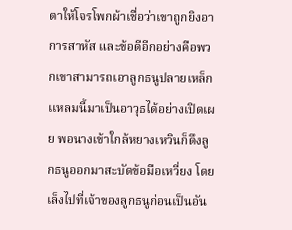ตาให้โจรโพกผ้าเชื่อว่าเขาถูกยิงอาการสาหัส และข้อดีอีกอย่างคือพวกเขาสามารถเอาลูกธนูปลายเหล็กเเหลมนี้มาเป็นอาวุธได้อย่างเปิดเผย พอนางเข้าใกล้หยางเหวินก็ดึงลูกธนูออกมาสะบัดข้อมือเหวี่ยง โดยเล็งไปที่เจ้าของลูกธนูก่อนเป็นอัน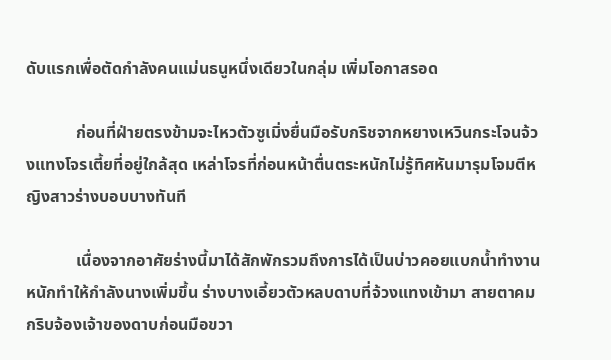ดับแรกเพื่อตัดกำลังคนแม่นธนูหนึ่งเดียวในกลุ่ม เพิ่มโอกาสรอด

            ก่อนที่ฝ่ายตรงข้ามจะไหวตัวซูเมิ่งยื่นมือรับกริชจากหยางเหวินกระโจนจ้วงแทงโจรเตี้ยที่อยู่ใกล้สุด เหล่าโจรที่ก่อนหน้าตื่นตระหนักไม่รู้ทิศหันมารุมโจมตีหญิงสาวร่างบอบบางทันที

            เนื่องจากอาศัยร่างนี้มาได้สักพักรวมถึงการได้เป็นบ่าวคอยแบกน้ำทำงานหนักทำให้กำลังนางเพิ่มขึ้น ร่างบางเอี้ยวตัวหลบดาบที่จ้วงแทงเข้ามา สายตาคมกริบจ้องเจ้าของดาบก่อนมือขวา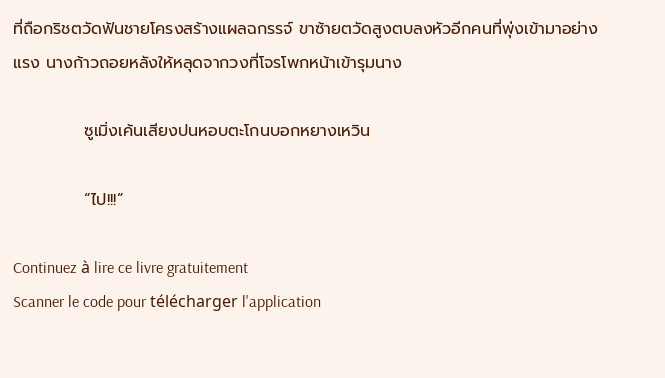ที่ถือกริชตวัดฟันชายโครงสร้างแผลฉกรรจ์ ขาซ้ายตวัดสูงตบลงหัวอีกคนที่พุ่งเข้ามาอย่างแรง นางก้าวถอยหลังให้หลุดจากวงที่โจรโพกหน้าเข้ารุมนาง

            ซูเมิ่งเค้นเสียงปนหอบตะโกนบอกหยางเหวิน

            “ไป!!!”

Continuez à lire ce livre gratuitement
Scanner le code pour télécharger l'application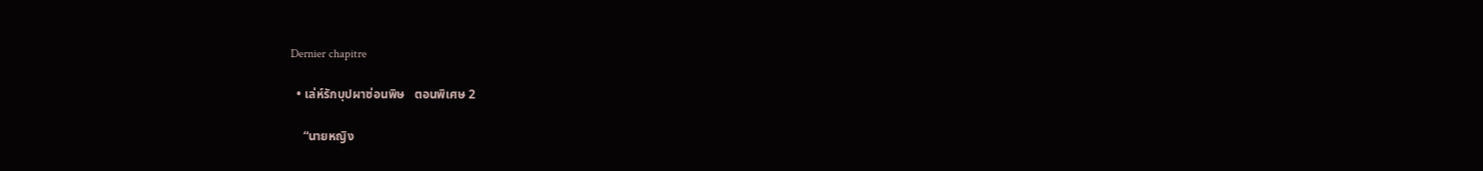Dernier chapitre

  • เล่ห์รักบุปผาซ่อนพิษ   ตอนพิเศษ 2

    “นายหญิง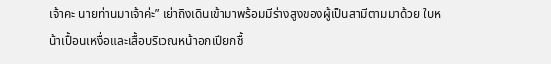เจ้าคะ นายท่านมาเจ้าค่ะ” เย่าถิงเดินเข้ามาพร้อมมีร่างสูงของผู้เป็นสามีตามมาด้วย ใบหน้าเปื้อนเหงื่อและเสื้อบริเวณหน้าอกเปียกชื้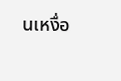นเหงื่อ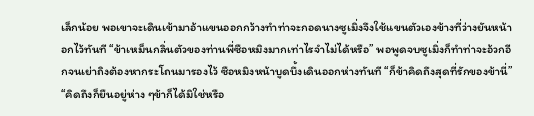เล็กน้อย พอเขาจะเดินเข้ามาอ้าแขนออกกว้างทำท่าจะกอดนางซูเมิ่งจึงใช้แขนตัวเองข้างที่ว่างยันหน้าอกไว้ทันที “ข้าเหม็นกลิ่นตัวของท่านพี่ซือหมิงมากเท่าไรจำไม่ได้หรือ” พอพูดจบซูเมิ่งก็ทำท่าจะอ้วกอีกจนเย่าถิงต้องหากระโถนมารองไว้ ซือหมิงหน้าบูดบึ้งเดินออกห่างทันที “ก็ข้าคิดถึงสุดที่รักของข้านี่” “คิดถึงก็ยืนอยู่ห่าง ๆข้าก็ได้มิใช่หรือ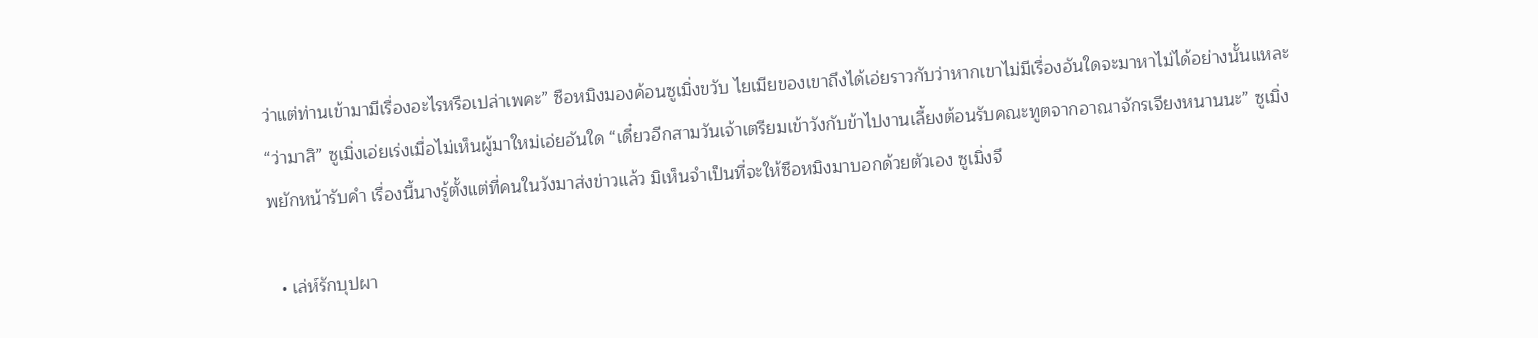ว่าแต่ท่านเข้ามามีเรื่องอะไรหรือเปล่าเพคะ” ซือหมิงมองค้อนซูเมิ่งขวับ ไยเมียของเขาถึงได้เอ่ยราวกับว่าหากเขาไม่มีเรื่องอันใดจะมาหาไม่ได้อย่างนั้นแหละ “ว่ามาสิ” ซูเมิ่งเอ่ยเร่งเมื่อไม่เห็นผู้มาใหม่เอ่ยอันใด “เดี๋ยวอีกสามวันเจ้าเตรียมเข้าวังกับข้าไปงานเลี้ยงต้อนรับคณะทูตจากอาณาจักรเจียงหนานนะ” ซูเมิ่งพยักหน้ารับคำ เรื่องนี้นางรู้ตั้งแต่ที่คนในวังมาส่งข่าวแล้ว มิเห็นจำเป็นที่จะให้ซือหมิงมาบอกด้วยตัวเอง ซูเมิ่งจึ

  • เล่ห์รักบุปผา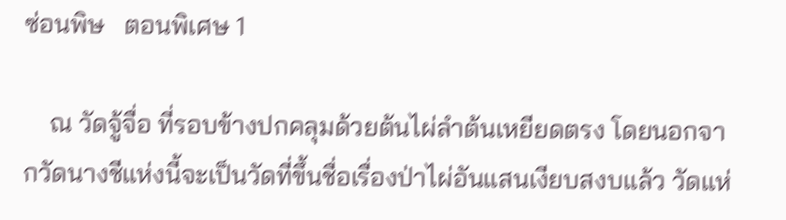ซ่อนพิษ   ตอนพิเศษ 1

    ณ วัดจู้จื่อ ที่รอบข้างปกคลุมด้วยต้นไผ่ลำต้นเหยียดตรง โดยนอกจากวัดนางชีแห่งนี้จะเป็นวัดที่ขึ้นชื่อเรื่องป่าไผ่อันแสนเงียบสงบแล้ว วัดแห่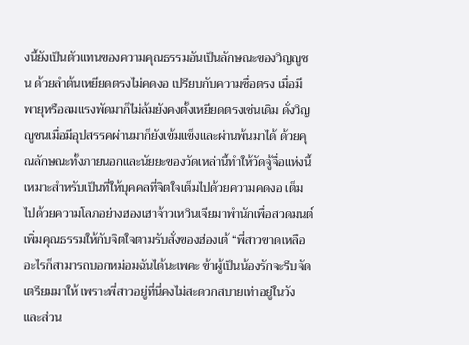งนี้ยังเป็นตัวแทนของความคุณธรรมอันเป็นลักษณะของวิญญูชน ด้วยลำต้นเหยียดตรงไม่คดงอ เปรียบกับความซื่อตรง เมื่อมีพายุหรือลมแรงพัดมาก็ไม่ล้มยังคงตั้งเหยียดตรงเช่นเดิม ดั่งวิญญูชนเมื่อมีอุปสรรคผ่านมาก็ยังเข้มแข็งและผ่านพ้นมาได้ ด้วยคุณลักษณะทั้งภายนอกและนัยยะของวัดเหล่านี้ทำให้วัดจู้จื่อแห่งนี้เหมาะสำหรับเป็นที่ให้บุคคลที่จิตใจเต็มไปด้วยความคดงอ เต็มไปด้วยความโลภอย่างฮองเฮาจ้าวเหวินเจียมาพำนักเพื่อสวดมนต์เพิ่มคุณธรรมให้กับจิตใจตามรับสั่งของฮ่องเต้ “พี่สาวขาดเหลืออะไรก็สามารถบอกหม่อมฉันได้นะเพคะ ข้าผู้เป็นน้องรักจะรีบจัดเตรียมมาให้ เพราะพี่สาวอยู่ที่นี่คงไม่สะดวกสบายเท่าอยู่ในวัง และส่วน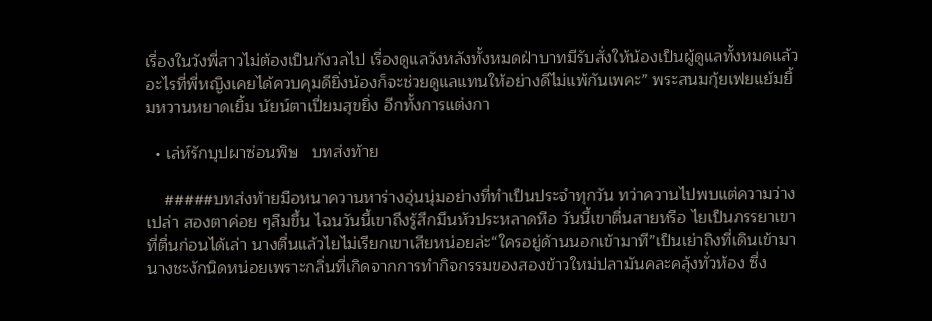เรื่องในวังพี่สาวไม่ต้องเป็นกังวลไป เรื่องดูแลวังหลังทั้งหมดฝ่าบาทมีรับสั่งให้น้องเป็นผู้ดูแลทั้งหมดแล้ว อะไรที่พี่หญิงเคยได้ควบคุมดียิ่งน้องก็จะช่วยดูแลแทนให้อย่างดีไม่แพ้กันเพคะ” พระสนมกุ้ยเฟยแย้มยิ้มหวานหยาดเยิ้ม นัยน์ตาเปี่ยมสุขยิ่ง อีกทั้งการแต่งกา

  • เล่ห์รักบุปผาซ่อนพิษ   บทส่งท้าย

    #####บทส่งท้ายมือหนาควานหาร่างอุ่นนุ่มอย่างที่ทำเป็นประจำทุกวัน ทว่าควานไปพบแต่ความว่างเปล่า สองตาค่อย ๆลืมขึ้น ไฉนวันนี้เขาถึงรู้สึกมึนหัวประหลาดหือ วันนี้เขาตื่นสายหรือ ไยเป็นภรรยาเขาที่ตื่นก่อนได้เล่า นางตื่นแล้วไยไม่เรียกเขาเสียหน่อยล่ะ“ใครอยู่ด้านนอกเข้ามาที”เป็นเย่าถิงที่เดินเข้ามา นางชะงักนิดหน่อยเพราะกลิ่นที่เกิดจากการทำกิจกรรมของสองข้าวใหม่ปลามันคละคลุ้งทั่วห้อง ซึ่ง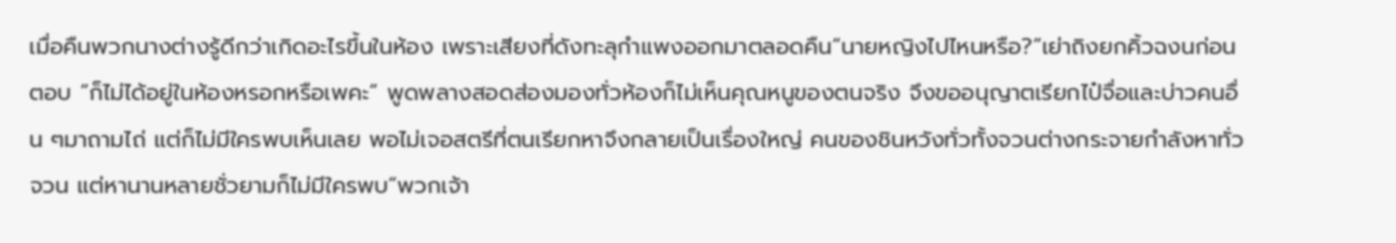เมื่อคืนพวกนางต่างรู้ดีกว่าเกิดอะไรขึ้นในห้อง เพราะเสียงที่ดังทะลุกำแพงออกมาตลอดคืน“นายหญิงไปไหนหรือ?”เย่าถิงยกคิ้วฉงนก่อนตอบ “ก็ไม่ได้อยู่ในห้องหรอกหรือเพคะ” พูดพลางสอดส่องมองทั่วห้องก็ไม่เห็นคุณหนูของตนจริง จึงขออนุญาตเรียกไป๋จื่อและบ่าวคนอื่น ๆมาถามไถ่ แต่ก็ไม่มีใครพบเห็นเลย พอไม่เจอสตรีที่ตนเรียกหาจึงกลายเป็นเรื่องใหญ่ คนของชินหวังทั่วทั้งจวนต่างกระจายกำลังหาทั่วจวน แต่หานานหลายชั่วยามก็ไม่มีใครพบ“พวกเจ้า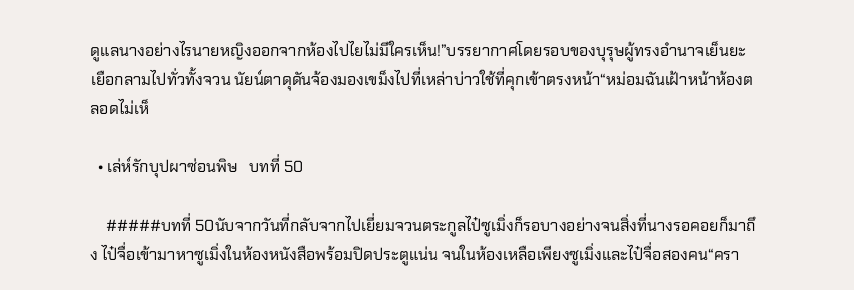ดูแลนางอย่างไรนายหญิงออกจากห้องไปไยไม่มีใครเห็น!”บรรยากาศโดยรอบของบุรุษผู้ทรงอำนาจเย็นยะเยือกลามไปทั่วทั้งจวน นัยน์ตาดุดันจ้องมองเขม็งไปที่เหล่าบ่าวใช้ที่คุกเข้าตรงหน้า“หม่อมฉันเฝ้าหน้าห้องตลอดไม่เห็

  • เล่ห์รักบุปผาซ่อนพิษ   บทที่ 50

    #####บทที่ 50นับจากวันที่กลับจากไปเยี่ยมจวนตระกูลไป๋ซูเมิ่งก็รอบางอย่างจนสิ่งที่นางรอคอยก็มาถึง ไป๋จื่อเข้ามาหาซูเมิ่งในห้องหนังสือพร้อมปิดประตูแน่น จนในห้องเหลือเพียงซูเมิ่งและไป๋จื่อสองคน“ครา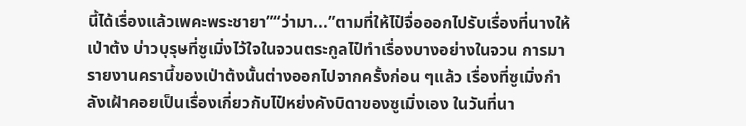นี้ได้เรื่องแล้วเพคะพระชายา”“ว่ามา...”ตามที่ให้ไป๋จื่อออกไปรับเรื่องที่นางให้เป่าต้ง บ่าวบุรุษที่ซูเมิ่งไว้ใจในจวนตระกูลไป๋ทำเรื่องบางอย่างในจวน การมารายงานครานี้ของเป่าต้งนั้นต่างออกไปจากครั้งก่อน ๆแล้ว เรื่องที่ซูเมิ่งกำลังเฝ้าคอยเป็นเรื่องเกี่ยวกับไป๋หย่งคังบิดาของซูเมิ่งเอง ในวันที่นา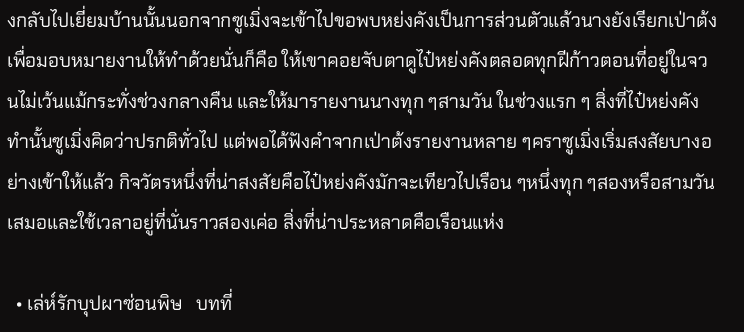งกลับไปเยี่ยมบ้านนั้นนอกจากซูเมิ่งจะเข้าไปขอพบหย่งคังเป็นการส่วนตัวแล้วนางยังเรียกเป่าต้งเพื่อมอบหมายงานให้ทำด้วยนั่นก็คือ ให้เขาคอยจับตาดูไป๋หย่งคังตลอดทุกฝีก้าวตอนที่อยู่ในจวนไม่เว้นแม้กระทั่งช่วงกลางคืน และให้มารายงานนางทุก ๆสามวัน ในช่วงแรก ๆ สิ่งที่ไป๋หย่งคังทำนั้นซูเมิ่งคิดว่าปรกติทั่วไป แต่พอได้ฟังคำจากเป่าต้งรายงานหลาย ๆคราซูเมิ่งเริ่มสงสัยบางอย่างเข้าให้แล้ว กิจวัตรหนึ่งที่น่าสงสัยคือไป๋หย่งคังมักจะเทียวไปเรือน ๆหนึ่งทุก ๆสองหรือสามวันเสมอและใช้เวลาอยู่ที่นั่นราวสองเค่อ สิ่งที่น่าประหลาดคือเรือนแห่ง

  • เล่ห์รักบุปผาซ่อนพิษ   บทที่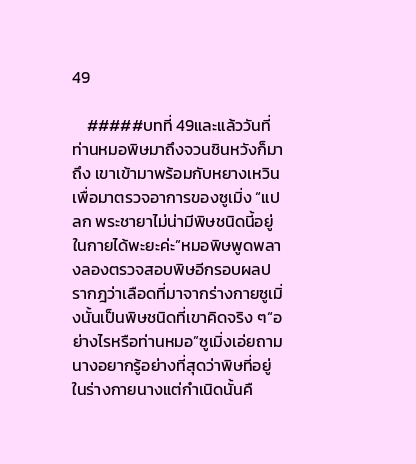49

    #####บทที่ 49และแล้ววันที่ท่านหมอพิษมาถึงจวนชินหวังก็มาถึง เขาเข้ามาพร้อมกับหยางเหวินเพื่อมาตรวจอาการของซูเมิ่ง “แปลก พระชายาไม่น่ามีพิษชนิดนี้อยู่ในกายได้พะยะค่ะ”หมอพิษพูดพลางลองตรวจสอบพิษอีกรอบผลปรากฎว่าเลือดที่มาจากร่างกายซูเมิ่งนั้นเป็นพิษชนิดที่เขาคิดจริง ๆ“อย่างไรหรือท่านหมอ”ซูเมิ่งเอ่ยถาม นางอยากรู้อย่างที่สุดว่าพิษที่อยู่ในร่างกายนางแต่กำเนิดนั้นคื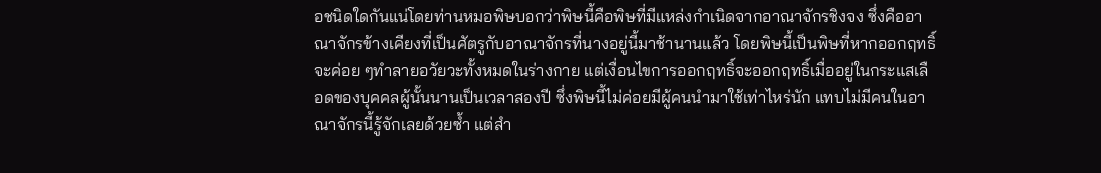อชนิดใดกันแน่โดยท่านหมอพิษบอกว่าพิษนี้คือพิษที่มีแหล่งกำเนิดจากอาณาจักรชิงจง ซึ่งคืออาณาจักรข้างเคียงที่เป็นศัตรูกับอาณาจักรที่นางอยู่นี้มาช้านานแล้ว โดยพิษนี้เป็นพิษที่หากออกฤทธิ์จะค่อย ๆทำลายอวัยวะทั้งหมดในร่างกาย แต่เงื่อนไขการออกฤทธิ์จะออกฤทธิ์เมื่ออยู่ในกระแสเลือดของบุคคลผู้นั้นนานเป็นเวลาสองปี ซึ่งพิษนี้ไม่ค่อยมีผู้คนนำมาใช้เท่าไหร่นัก แทบไม่มีคนในอาณาจักรนี้รู้จักเลยด้วยซ้ำ แต่สำ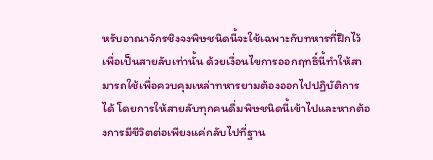หรับอาณาจักรชิงจงพิษชนิดนี้จะใช้เฉพาะกับทหารที่ฝึกไว้เพื่อเป็นสายลับเท่านั้น ด้วยเงื่อนไขการออกฤทธิ์นี้ทำให้สามารถใช้เพื่อควบคุมเหล่าทหารยามต้องออกไปปฏิบัติการได้ โดยการให้สายลับทุกคนดื่มพิษชนิดนี้เข้าไปและหากต้องการมีชีวิตต่อเพียงแค่กลับไปที่ฐาน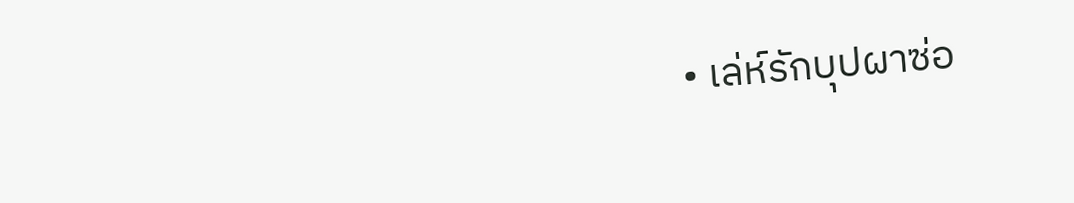• เล่ห์รักบุปผาซ่อ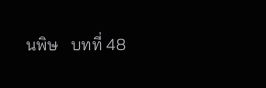นพิษ   บทที่ 48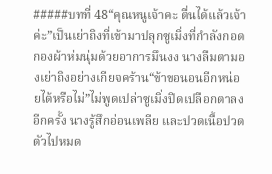#####บทที่ 48“คุณหนูเจ้าคะ ตื่นได้แล้วเจ้าค่ะ”เป็นเย่าถิงที่เข้ามาปลุกซูเมิ่งที่กำลังกอดกองผ้าห่มนุ่มด้วยอาการมึนงง นางลืมตามองเย่าถิงอย่างเกียจคร้าน“ข้าขอนอนอีกหน่อยได้หรือไม่”ไม่พูดเปล่าซูเมิ่งปิดเปลือกตาลงอีกครั้ง นางรู้สึกอ่อนเพลีย และปวดเนื้อปวดตัวไปหมด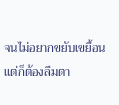จนไม่อยากขยับเขยื้อน แต่ก็ต้องลืมตา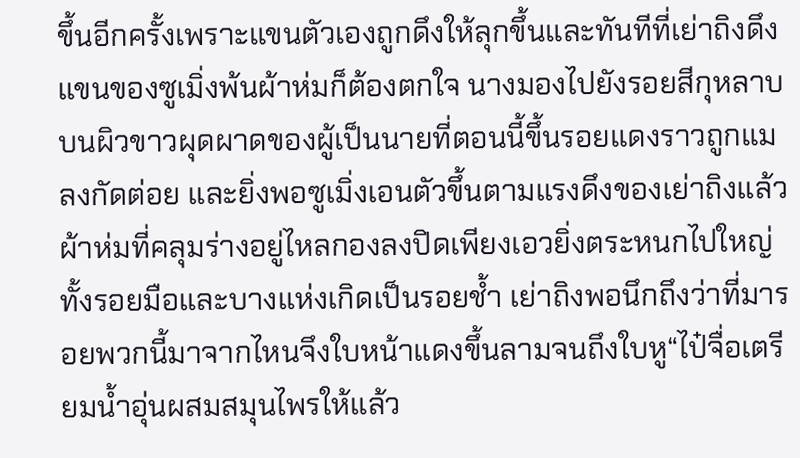ขึ้นอีกครั้งเพราะแขนตัวเองถูกดึงให้ลุกขึ้นและทันทีที่เย่าถิงดึงแขนของซูเมิ่งพ้นผ้าห่มก็ต้องตกใจ นางมองไปยังรอยสีกุหลาบบนผิวขาวผุดผาดของผู้เป็นนายที่ตอนนี้ขึ้นรอยแดงราวถูกแมลงกัดต่อย และยิ่งพอซูเมิ่งเอนตัวขึ้นตามแรงดึงของเย่าถิงแล้วผ้าห่มที่คลุมร่างอยู่ไหลกองลงปิดเพียงเอวยิ่งตระหนกไปใหญ่ ทั้งรอยมือและบางแห่งเกิดเป็นรอยช้ำ เย่าถิงพอนึกถึงว่าที่มารอยพวกนี้มาจากไหนจึงใบหน้าแดงขึ้นลามจนถึงใบหู“ไป๋จื่อเตรียมน้ำอุ่นผสมสมุนไพรให้แล้ว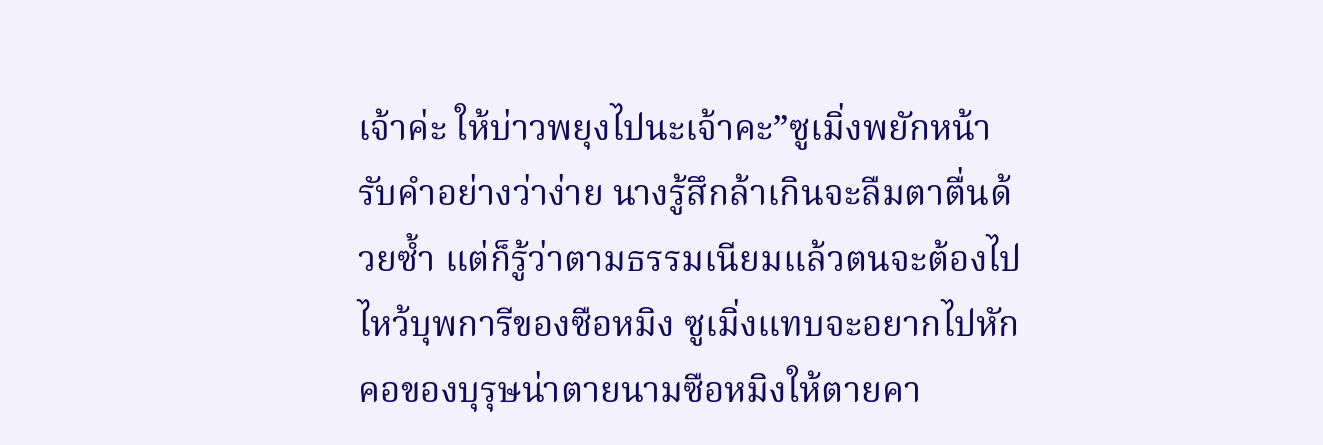เจ้าค่ะ ให้บ่าวพยุงไปนะเจ้าคะ”ซูเมิ่งพยักหน้ารับคำอย่างว่าง่าย นางรู้สึกล้าเกินจะลืมตาตื่นด้วยซ้ำ แต่ก็รู้ว่าตามธรรมเนียมแล้วตนจะต้องไปไหว้บุพการีของซือหมิง ซูเมิ่งแทบจะอยากไปหักคอของบุรุษน่าตายนามซือหมิงให้ตายคา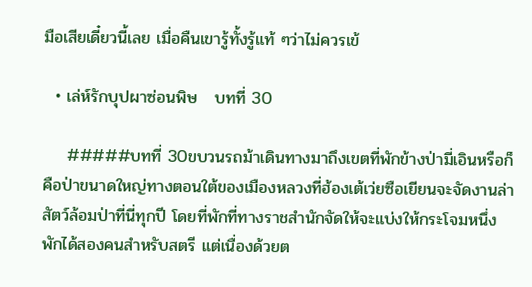มือเสียเดี๋ยวนี้เลย เมื่อคืนเขารู้ทั้งรู้แท้ ๆว่าไม่ควรเข้

  • เล่ห์รักบุปผาซ่อนพิษ   บทที่ 30

    #####บทที่ 30ขบวนรถม้าเดินทางมาถึงเขตที่พักข้างป่ามี่เอินหรือก็คือป่าขนาดใหญ่ทางตอนใต้ของเมืองหลวงที่ฮ้องเต้เว่ยซือเยียนจะจัดงานล่าสัตว์ล้อมป่าที่นี่ทุกปี โดยที่พักที่ทางราชสำนักจัดให้จะแบ่งให้กระโจมหนึ่งพักได้สองคนสำหรับสตรี แต่เนื่องด้วยต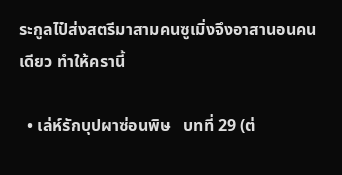ระกูลไป๋ส่งสตรีมาสามคนซูเมิ่งจึงอาสานอนคนเดียว ทำให้ครานี้

  • เล่ห์รักบุปผาซ่อนพิษ   บทที่ 29 (ต่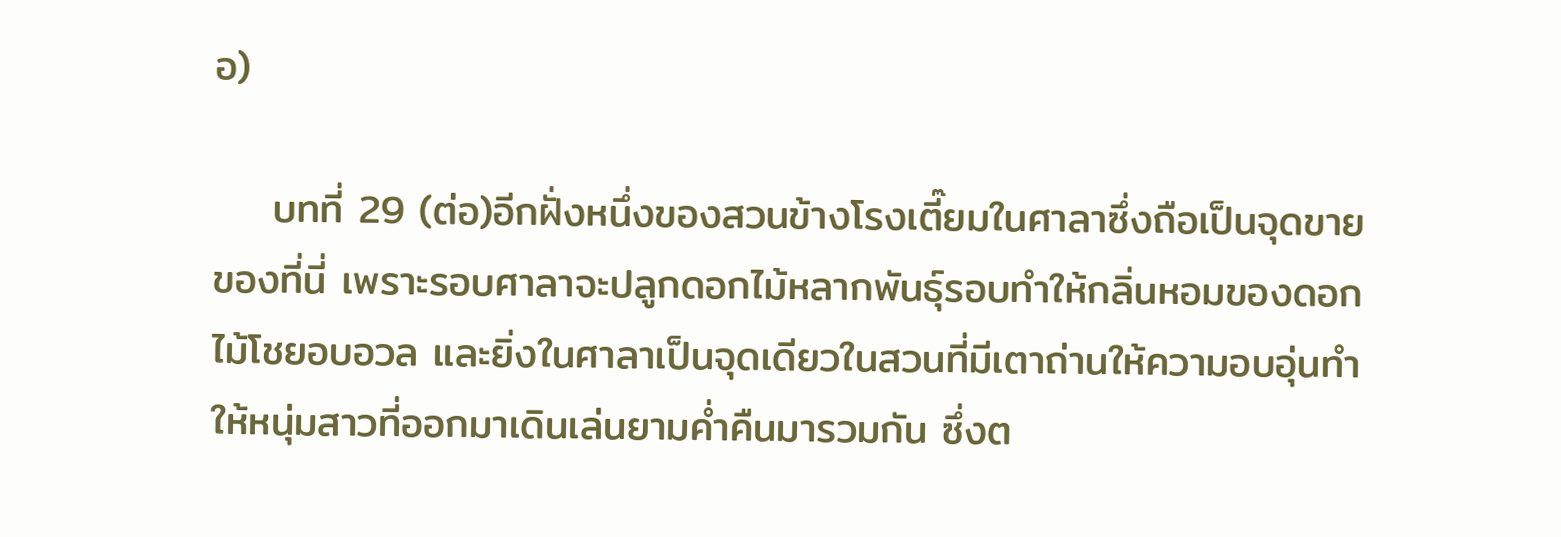อ)

    บทที่ 29 (ต่อ)อีกฝั่งหนึ่งของสวนข้างโรงเตี๊ยมในศาลาซึ่งถือเป็นจุดขายของที่นี่ เพราะรอบศาลาจะปลูกดอกไม้หลากพันธุ์รอบทำให้กลิ่นหอมของดอกไม้โชยอบอวล และยิ่งในศาลาเป็นจุดเดียวในสวนที่มีเตาถ่านให้ความอบอุ่นทำให้หนุ่มสาวที่ออกมาเดินเล่นยามค่ำคืนมารวมกัน ซึ่งต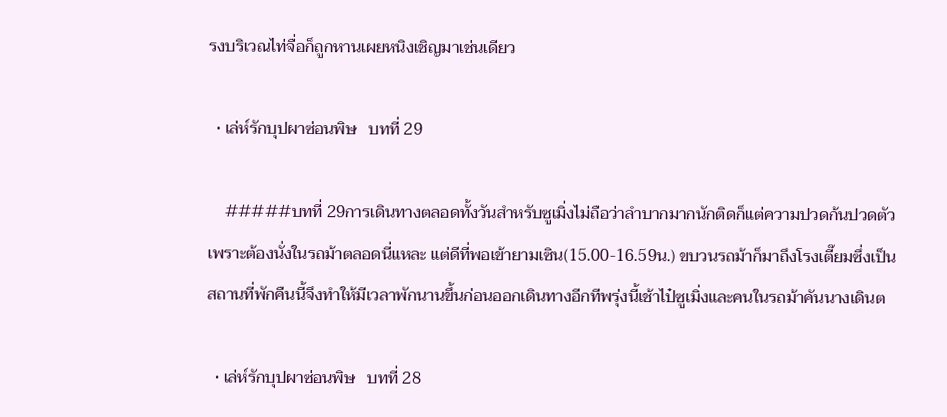รงบริเวณไท่จื่อก็ถูกหานเผยหนิงเชิญมาเช่นเดียว

  • เล่ห์รักบุปผาซ่อนพิษ   บทที่ 29

    #####บทที่ 29การเดินทางตลอดทั้งวันสำหรับซูเมิ่งไม่ถือว่าลำบากมากนักติดก็แต่ความปวดก้นปวดตัวเพราะต้องนั่งในรถม้าตลอดนี่แหละ แต่ดีที่พอเข้ายามเซิน(15.00-16.59น.) ขบวนรถม้าก็มาถึงโรงเตี๊ยมซึ่งเป็นสถานที่พักคืนนี้จึงทำให้มีเวลาพักนานขึ้นก่อนออกเดินทางอีกทีพรุ่งนี้เช้าไป๋ซูเมิ่งและคนในรถม้าคันนางเดินต

  • เล่ห์รักบุปผาซ่อนพิษ   บทที่ 28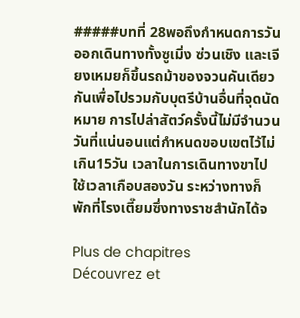#####บทที่ 28พอถึงกำหนดการวันออกเดินทางทั้งซูเมิ่ง ซ่วนเชิง และเจียงเหมยก็ขึ้นรถม้าของจวนคันเดียวกันเพื่อไปรวมกับบุตรีบ้านอื่นที่จุดนัดหมาย การไปล่าสัตว์ครั้งนี้ไม่มีจำนวนวันที่แน่นอนแต่กำหนดขอบเขตไว้ไม่เกิน15วัน เวลาในการเดินทางขาไปใช้เวลาเกือบสองวัน ระหว่างทางก็พักที่โรงเตี๊ยมซึ่งทางราชสำนักได้จ

Plus de chapitres
Découvrez et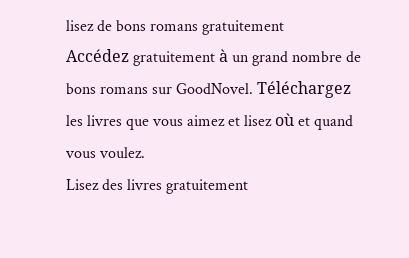lisez de bons romans gratuitement
Accédez gratuitement à un grand nombre de bons romans sur GoodNovel. Téléchargez les livres que vous aimez et lisez où et quand vous voulez.
Lisez des livres gratuitement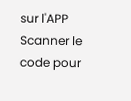sur l'APP
Scanner le code pour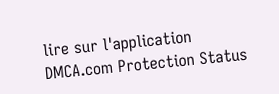lire sur l'application
DMCA.com Protection Status